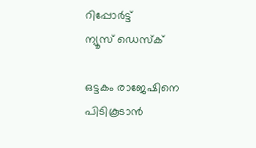റിപ്പോര്‍ട്ട്
ന്യൂസ് ഡെസ്ക്

ഒട്ടകം രാജേഷിനെ പിടികൂടാന്‍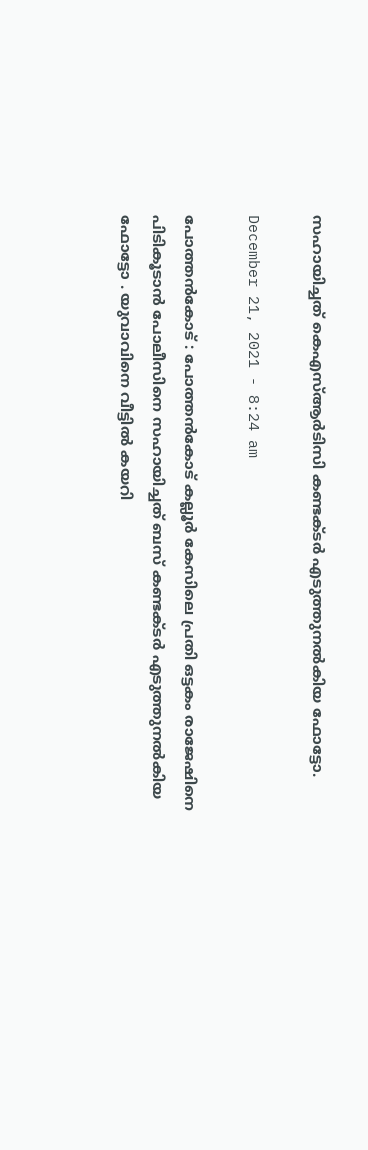സഹായിച്ചത്‌ കെഎസ്‌ആര്‍ടിസി കണ്ടക്ടര്‍ എടുത്തുനല്‍കിയ ഫോട്ടോ.

December 21, 2021 - 8:24 am

പോത്തന്‍കോട്‌ : പോത്തന്‍കോട്‌ കല്ലൂര്‍ കേസിലെ പ്രതി ഒട്ടകം രാജേഷിനെ പിടികൂടാന്‍ പോലീസിനെ സഹായിച്ചത്‌ ബസ്‌ കണ്ടക്ടര്‍ എടുത്തുനല്‍കിയ ഫോട്ടോ . യുവാവിനെ വീട്ടില്‍ കയറി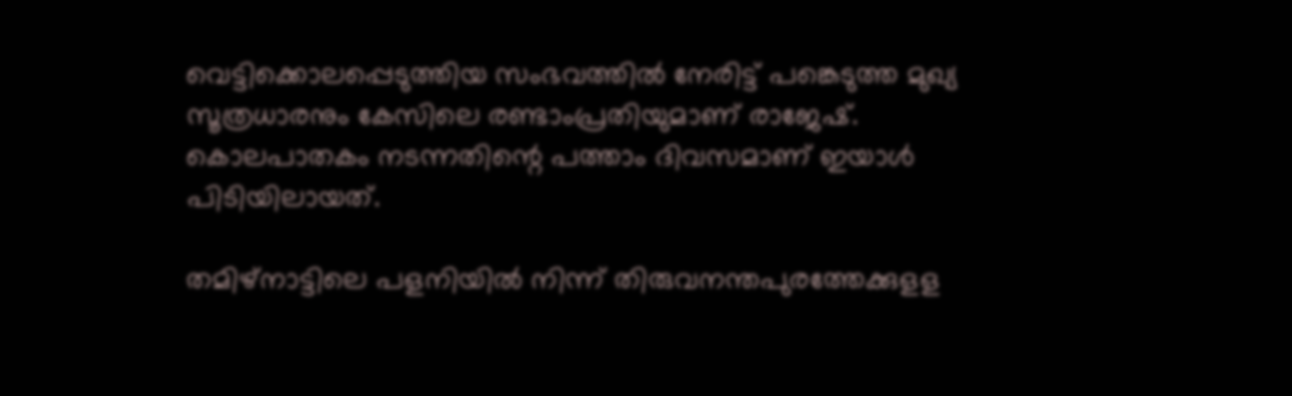വെട്ടിക്കൊലപ്പെടുത്തിയ സംഭവത്തില്‍ നേരിട്ട്‌ പങ്കെടുത്ത മുഖ്യ സൂത്രധാരനും കേസിലെ രണ്ടാംപ്രതിയുമാണ്‌ രാജേഷ്‌. കൊലപാതകം നടന്നതിന്റെ പത്താം ദിവസമാണ്‌ ഇയാള്‍ പിടിയിലായത്‌.

തമിഴ്‌നാട്ടിലെ പളനിയില്‍ നിന്ന്‌ തിരുവനന്തപുരത്തേക്കുളള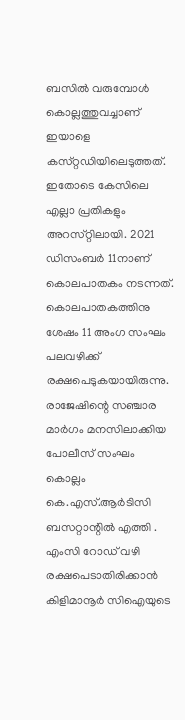ബസില്‍ വരുമ്പോള്‍ കൊല്ലത്തുവച്ചാണ്‌ ഇയാളെ കസ്‌റ്റഡിയിലെടുത്തത്‌. ഇതോടെ കേസിലെ എല്ലാ പ്രതികളും അറസ്‌റ്റിലായി. 2021 ഡിസംബര്‍ 11നാണ്‌ കൊലപാതകം നടന്നത്‌. കൊലപാതകത്തിനു ശേഷം 11 അംഗ സംഘം പലവഴിക്ക്‌ രക്ഷപെടുകയായിരുന്നു. രാജേഷിന്റെ സഞ്ചാര മാര്‍ഗം മനസിലാക്കിയ പോലീസ്‌ സംഘം കൊല്ലം കെ.എസ്‌.ആര്‍ടിസി ബസറ്റാന്റില്‍ എത്തി . എംസി റോഡ്‌ വഴി രക്ഷപെടാതിരിക്കാന്‍ കിളിമാനൂര്‍ സിഐയുടെ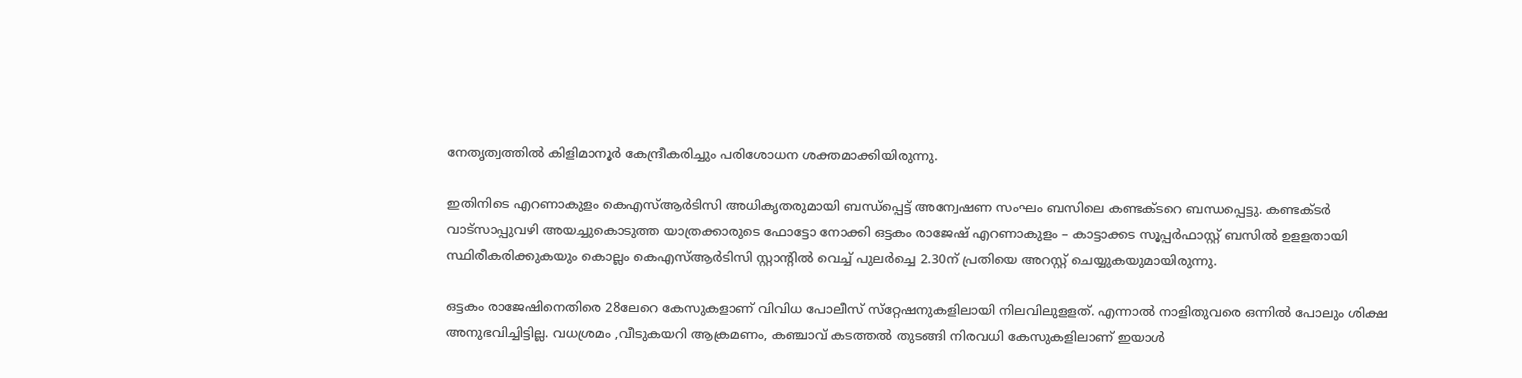നേതൃത്വത്തില്‍ കിളിമാനൂര്‍ കേന്ദ്രീകരിച്ചും പരിശോധന ശക്തമാക്കിയിരുന്നു.

ഇതിനിടെ എറണാകുളം കെഎസ്‌ആര്‍ടിസി അധികൃതരുമായി ബന്ധ്‌പ്പെട്ട്‌ അന്വേഷണ സംഘം ബസിലെ കണ്ടക്ടറെ ബന്ധപ്പെട്ടു. കണ്ടക്ടര്‍ വാട്‌സാപ്പുവഴി അയച്ചുകൊടുത്ത യാത്രക്കാരുടെ ഫോട്ടോ നോക്കി ഒട്ടകം രാജേഷ്‌ എറണാകുളം – കാട്ടാക്കട സൂപ്പര്‍ഫാസ്റ്റ് ബസില്‍ ഉളളതായി സ്ഥിരീകരിക്കുകയും കൊല്ലം കെഎസ്‌ആര്‍ടിസി സ്റ്റാന്റില്‍ വെച്ച്‌ പുലര്‍ച്ചെ 2.30ന്‌ പ്രതിയെ അറസ്റ്റ് ചെയ്യുകയുമായിരുന്നു.

ഒട്ടകം രാജേഷിനെതിരെ 28ലേറെ കേസുകളാണ് വിവിധ പോലീസ്‌ സ്‌റ്റേഷനുകളിലായി നിലവിലുളളത്‌. എന്നാല്‍ നാളിതുവരെ ഒന്നില്‍ പോലും ശിക്ഷ അനുഭവിച്ചിട്ടില്ല. വധശ്രമം ,വീടുകയറി ആക്രമണം, കഞ്ചാവ്‌ കടത്തല്‍ തുടങ്ങി നിരവധി കേസുകളിലാണ്‌ ഇയാള്‍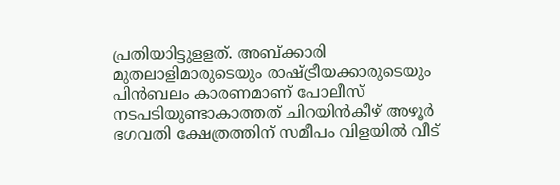പ്രതിയാിട്ടുളളത്‌. അബ്‌ക്കാരി മുതലാളിമാരുടെയും രാഷ്ട്രീയക്കാരുടെയും പിന്‍ബലം കാരണമാണ്‌ പോലീസ്‌ നടപടിയുണ്ടാകാത്തത്‌ ചിറയിന്‍കീഴ്‌ അഴൂര്‍ ഭഗവതി ക്ഷേത്രത്തിന്‌ സമീപം വിളയില്‍ വീട്‌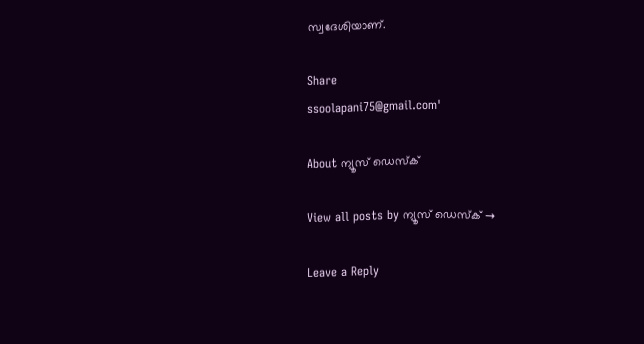സ്വദേശിയാണ്‌.

Share
ssoolapani75@gmail.com'

About ന്യൂസ് ഡെസ്ക്

View all posts by ന്യൂസ് ഡെസ്ക് →

Leave a Reply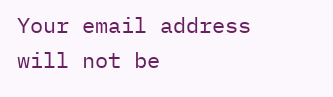Your email address will not be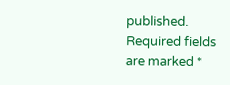published. Required fields are marked *